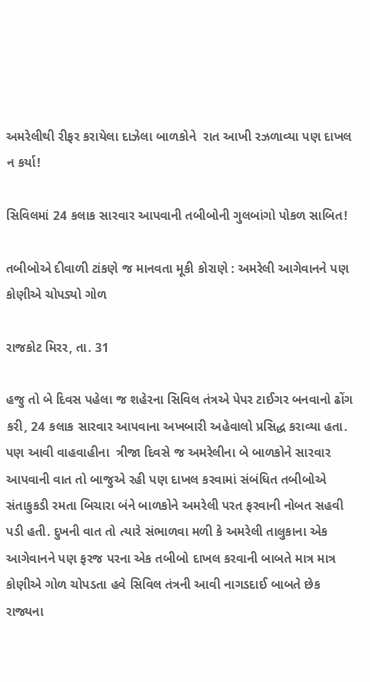અમરેલીથી રીફર કરાયેલા દાઝેલા બાળકોને  રાત આખી રઝળાવ્યા પણ દાખલ ન કર્યા!

સિવિલમાં 24 કલાક સારવાર આપવાની તબીબોની ગુલબાંગો પોકળ સાબિત!

તબીબોએ દીવાળી ટાંકણે જ માનવતા મૂકી કોરાણે : અમરેલી આગેવાનને પણ કોણીએ ચોપડ્યો ગોળ

રાજકોટ મિરર, તા. 31

હજુ તો બે દિવસ પહેલા જ શહેરના સિવિલ તંત્રએ પેપર ટાઈગર બનવાનો ઢોંગ કરી, 24 કલાક સારવાર આપવાના અખબારી અહેવાલો પ્રસિદ્ધ કરાવ્યા હતા. પણ આવી વાહવાહીના  ત્રીજા દિવસે જ અમરેલીના બે બાળકોને સારવાર આપવાની વાત તો બાજુએ રહી પણ દાખલ કરવામાં સંબંધિત તબીબોએ સંતાકુકડી રમતા બિચારા બંને બાળકોને અમરેલી પરત ફરવાની નોબત સહવી પડી હતી. દુખની વાત તો ત્યારે સંભાળવા મળી કે અમરેલી તાલુકાના એક આગેવાનને પણ ફરજ પરના એક તબીબો દાખલ કરવાની બાબતે માત્ર માત્ર કોણીએ ગોળ ચોપડતા હવે સિવિલ તંત્રની આવી નાગડદાઈ બાબતે છેક રાજ્યના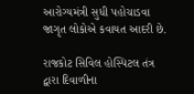આરોગ્યમંત્રી સુધી પહોચાડવા જાગૃત લોકોએ કવાયત આદરી છે.

રાજકોટ સિવિલ હોસ્પિટલ તંત્ર દ્વારા દિવાળીના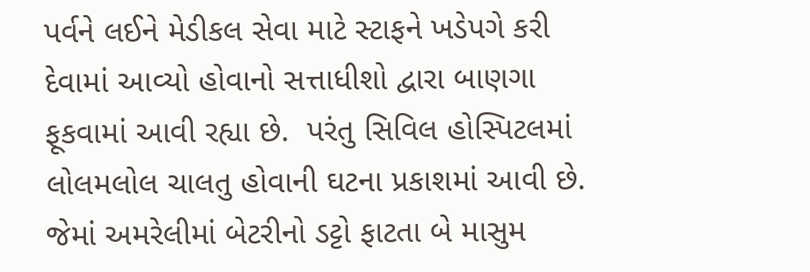પર્વને લઈને મેડીકલ સેવા માટે સ્ટાફને ખડેપગે કરી દેવામાં આવ્યો હોવાનો સત્તાધીશો દ્વારા બાણગા ફૂકવામાં આવી રહ્યા છે.  પરંતુ સિવિલ હોસ્પિટલમાં લોલમલોલ ચાલતુ હોવાની ઘટના પ્રકાશમાં આવી છે. જેમાં અમરેલીમાં બેટરીનો ડટ્ટો ફાટતા બે માસુમ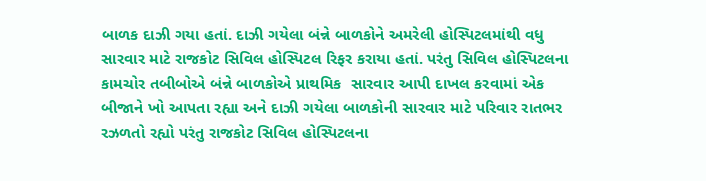બાળક દાઝી ગયા હતાં. દાઝી ગયેલા બંન્ને બાળકોને અમરેલી હોસ્પિટલમાંથી વધુ સારવાર માટે રાજકોટ સિવિલ હોસ્પિટલ રિફર કરાયા હતાં. પરંતુ સિવિલ હોસ્પિટલના કામચોર તબીબોએ બંન્ને બાળકોએ પ્રાથમિક  સારવાર આપી દાખલ કરવામાં એક બીજાને ખો આપતા રહ્યા અને દાઝી ગયેલા બાળકોની સારવાર માટે પરિવાર રાતભર રઝળતો રહ્યો પરંતુ રાજકોટ સિવિલ હોસ્પિટલના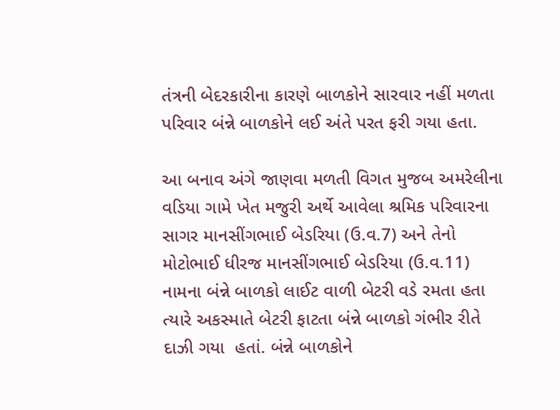તંત્રની બેદરકારીના કારણે બાળકોને સારવાર નહીં મળતા પરિવાર બંન્ને બાળકોને લઈ અંતે પરત ફરી ગયા હતા.

આ બનાવ અંગે જાણવા મળતી વિગત મુજબ અમરેલીના વડિયા ગામે ખેત મજુરી અર્થે આવેલા શ્રમિક પરિવારના સાગર માનસીંગભાઈ બેડરિયા (ઉ.વ.7) અને તેનો  મોટોભાઈ ધીરજ માનસીંગભાઈ બેડરિયા (ઉ.વ.11) નામના બંન્ને બાળકો લાઈટ વાળી બેટરી વડે રમતા હતા ત્યારે અકસ્માતે બેટરી ફાટતા બંન્ને બાળકો ગંભીર રીતે દાઝી ગયા  હતાં. બંન્ને બાળકોને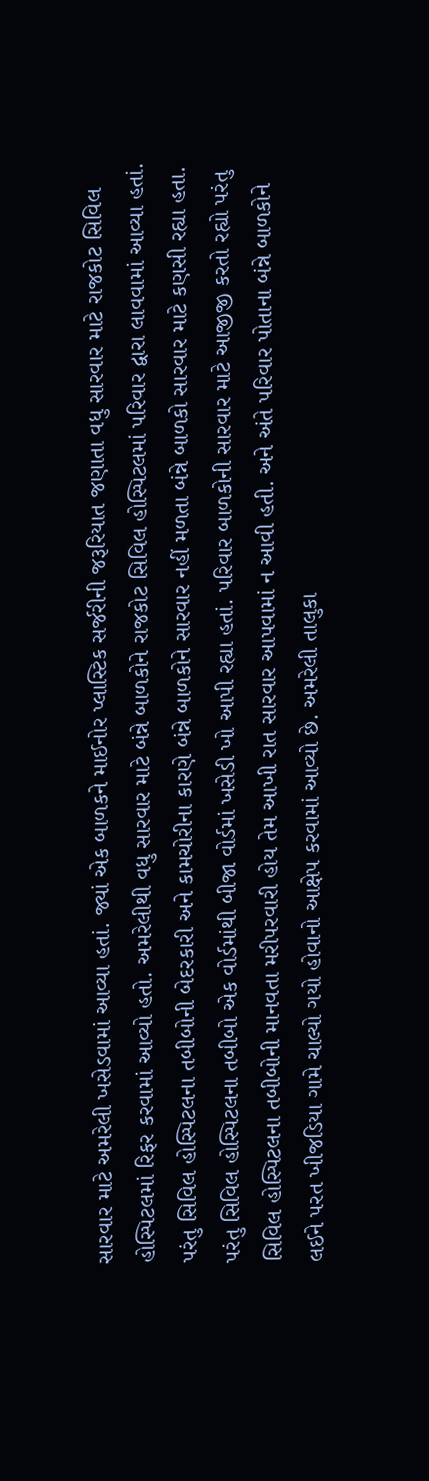સારવાર માટે અમરેલી ખસેડવામાં આવ્યા હતાં. જ્યાં એક બાળકને માઈનોર પ્લાસ્ટિક સર્જરીની જરૂરિયાત જણાતા વધુ સારવાર માટે રાજકોટ સિવિલ  હોસ્પિટલમાં રિફર કરવામાં આવ્યો હતો. અમરેલીથી વધુ સારવાર માટે બંન્ને બાળકોને રાજકોટ સિવિલ હોસ્પિટલમાં પરિવાર દ્વારા લાવવામાં આવ્યા હતાં. પરંતુ સિવિલ હોસ્પિટલના તબીબોની બેદરકારી અને કામચોરીના કારણે બંન્ને બાળકોને સારવાર નહીં મળતા બંન્ને બાળકો સારવાર માટે કણસી રહ્યા હતા. પરંતુ સિવિલ હોસ્પિટલના તબીબો એક વોર્ડમાંથી બીજા વોર્ડમાં ખસેડી ખો આપી રહ્યા હતાં. પરિવાર બાળકોની સારવાર માટે આજીજી કરતો રહ્યો પરંતુ સિવિલ હોસ્પિટલના તબીબોની માનવતા મરીપરવારી હોય તેમ આખી રાત સારવાર આપવામાં ન આવી હતી. અને અંતે પરિવાર પોતાના બંન્ને બાળકોને લઈને પરત ખીજડિયા ગામે ચાલ્યો ગયો હોવાનો આક્ષેપ કરવામાં આવ્યો છે. અમરેલી તાલુકા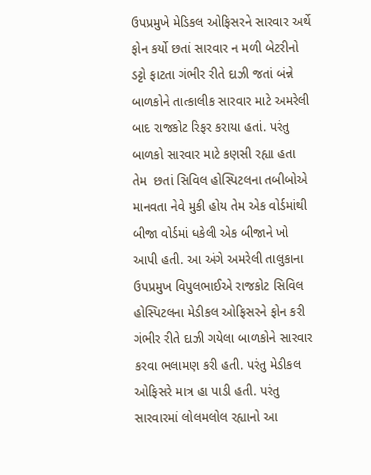ઉપપ્રમુખે મેડિકલ ઓફિસરને સારવાર અર્થે ફોન કર્યો છતાં સારવાર ન મળી બેટરીનો ડટ્ટો ફાટતા ગંભીર રીતે દાઝી જતાં બંન્ને બાળકોને તાત્કાલીક સારવાર માટે અમરેલી બાદ રાજકોટ રિફર કરાયા હતાં. પરંતુ બાળકો સારવાર માટે કણસી રહ્યા હતા તેમ  છતાં સિવિલ હોસ્પિટલના તબીબોએ માનવતા નેવે મુકી હોય તેમ એક વોર્ડમાંથી બીજા વોર્ડમાં ધકેલી એક બીજાને ખો આપી હતી. આ અંગે અમરેલી તાલુકાના ઉપપ્રમુખ વિપુલભાઈએ રાજકોટ સિવિલ હોસ્પિટલના મેડીકલ ઓફિસરને ફોન કરી ગંભીર રીતે દાઝી ગયેલા બાળકોને સારવાર કરવા ભલામણ કરી હતી. પરંતુ મેડીકલ ઓફિસરે માત્ર હા પાડી હતી. પરંતુ સારવારમાં લોલમલોલ રહ્યાનો આ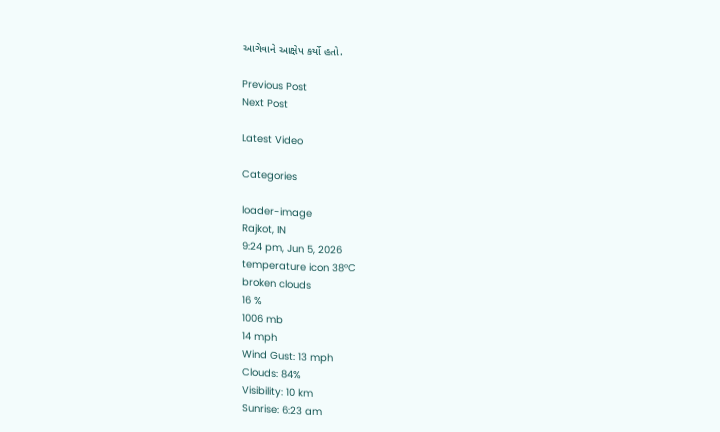આગેવાને આક્ષેપ કર્યો હતો.

Previous Post
Next Post

Latest Video

Categories

loader-image
Rajkot, IN
9:24 pm, Jun 5, 2026
temperature icon 38°C
broken clouds
16 %
1006 mb
14 mph
Wind Gust: 13 mph
Clouds: 84%
Visibility: 10 km
Sunrise: 6:23 am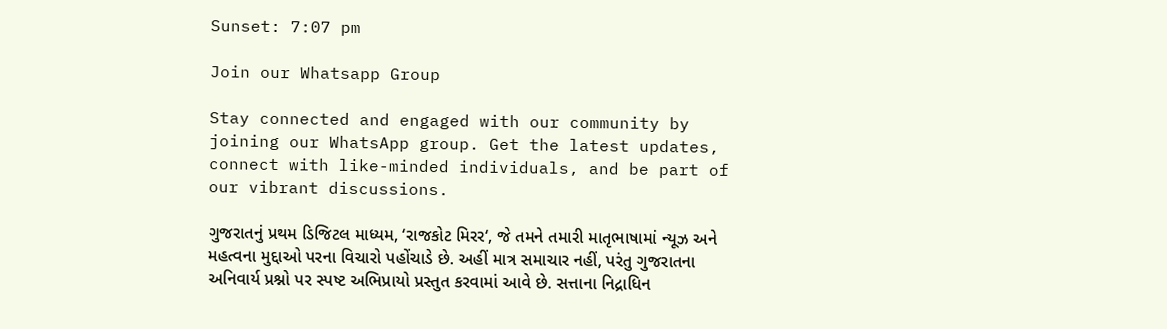Sunset: 7:07 pm

Join our Whatsapp Group

Stay connected and engaged with our community by joining our WhatsApp group. Get the latest updates, connect with like-minded individuals, and be part of our vibrant discussions.

ગુજરાતનું પ્રથમ ડિજિટલ માધ્યમ, ‘રાજકોટ મિરર‘, જે તમને તમારી માતૃભાષામાં ન્યૂઝ અને મહત્વના મુદ્દાઓ પરના વિચારો પહોંચાડે છે. અહીં માત્ર સમાચાર નહીં, પરંતુ ગુજરાતના અનિવાર્ય પ્રશ્નો પર સ્પષ્ટ અભિપ્રાયો પ્રસ્તુત કરવામાં આવે છે. સત્તાના નિદ્રાધિન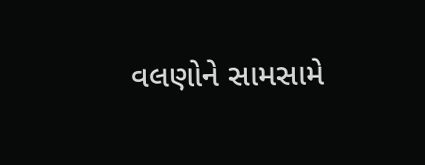વલણોને સામસામે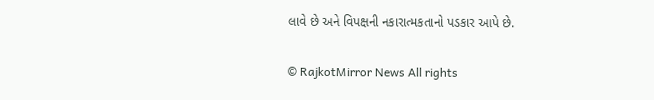લાવે છે અને વિપક્ષની નકારાત્મકતાનો પડકાર આપે છે.

© RajkotMirror News All rights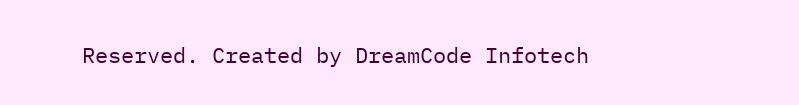Reserved. Created by DreamCode Infotech